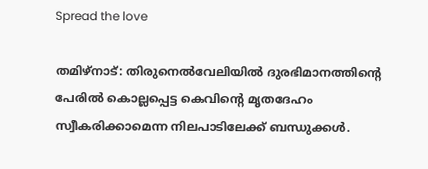Spread the love

തമിഴ്നാട്: തിരുനെൽവേലിയിൽ ദുരഭിമാനത്തിൻ്റെ പേരിൽ കൊല്ലപ്പെട്ട കെവിന്റെ മൃതദേഹം സ്വീകരിക്കാമെന്ന നിലപാടിലേക്ക് ബന്ധുക്കൾ.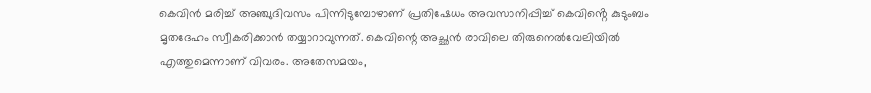കെവിൻ മരിച്ച് അഞ്ചുദിവസം പിന്നിടുമ്പോഴാണ് പ്രതിഷേധം അവസാനിപ്പിച്ച് കെവിൻ്റെ കുടുംബം മൃതദേഹം സ്വീകരിക്കാൻ തയ്യാറാവുന്നത്. കെവിന്റെ അച്ഛൻ രാവിലെ തിരുനെൽവേലിയിൽ എത്തുമെന്നാണ് വിവരം. അതേസമയം,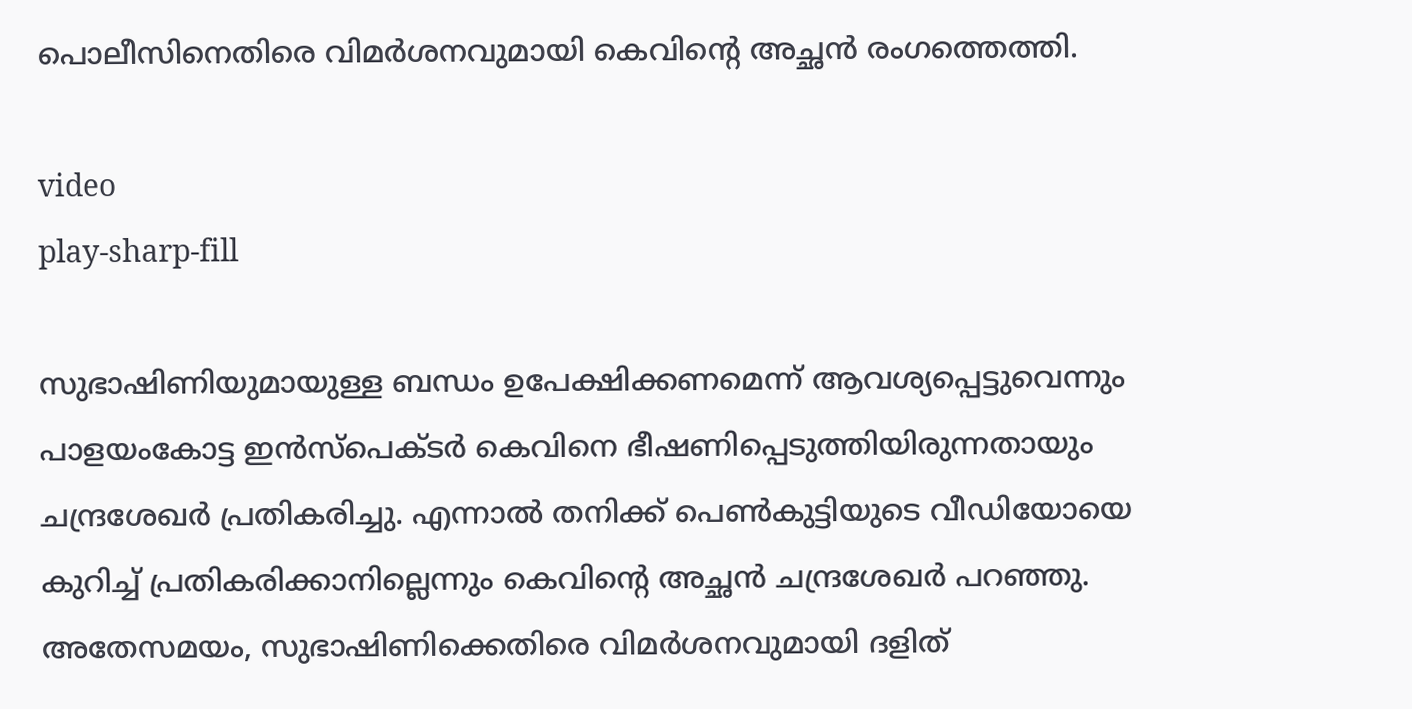പൊലീസിനെതിരെ വിമർശനവുമായി കെവിന്റെ അച്ഛൻ രംഗത്തെത്തി.

video
play-sharp-fill

സുഭാഷിണിയുമായുള്ള ബന്ധം ഉപേക്ഷിക്കണമെന്ന് ആവശ്യപ്പെട്ടുവെന്നും പാളയംകോട്ട ഇൻസ്‌പെക്ടർ കെവിനെ ഭീഷണിപ്പെടുത്തിയിരുന്നതായും ചന്ദ്രശേഖർ പ്രതികരിച്ചു. എന്നാൽ തനിക്ക് പെൺകുട്ടിയുടെ വീഡിയോയെ കുറിച്ച് പ്രതികരിക്കാനില്ലെന്നും കെവിന്റെ അച്ഛൻ ചന്ദ്രശേഖർ പറഞ്ഞു. അതേസമയം, സുഭാഷിണിക്കെതിരെ വിമർശനവുമായി ദളിത്‌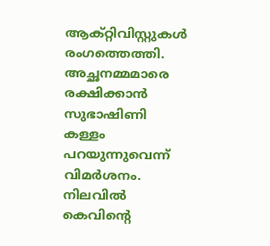ആക്റ്റിവിസ്റ്റുകൾ രംഗത്തെത്തി. അച്ഛനമ്മമാരെ രക്ഷിക്കാൻ സുഭാഷിണി കള്ളം പറയുന്നുവെന്ന് വിമർശനം. നിലവിൽ കെവിൻ്റെ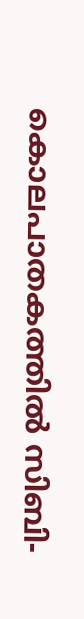കൊലപാതകത്തിൽ സിബി-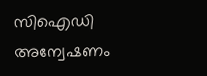സിഐഡി അന്വേഷണം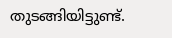തുടങ്ങിയിട്ടുണ്ട്.